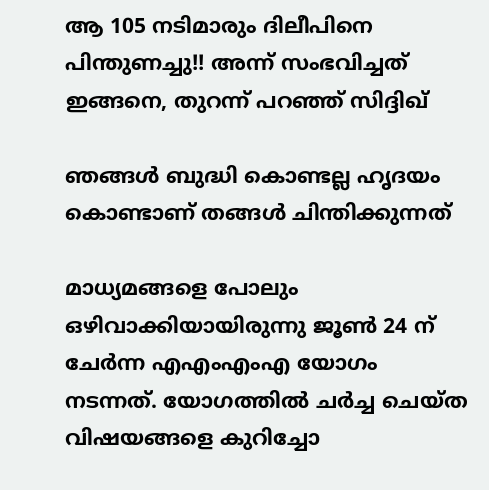ആ 105 നടിമാരും ദിലീപിനെ പിന്തുണച്ചു!! അന്ന് സംഭവിച്ചത് ഇങ്ങനെ, തുറന്ന് പറ‍ഞ്ഞ് സിദ്ദിഖ്

ഞങ്ങൾ ബുദ്ധി കൊണ്ടല്ല ഹൃദയം കൊണ്ടാണ് തങ്ങൾ ചിന്തിക്കുന്നത്

മാധ്യമങ്ങളെ പോലും ഒഴിവാക്കിയായിരുന്നു ജൂൺ 24 ന് ചേർന്ന എഎംഎംഎ യോഗം നടന്നത്. യോഗത്തിൽ ചർച്ച ചെയ്ത വിഷയങ്ങളെ കുറിച്ചോ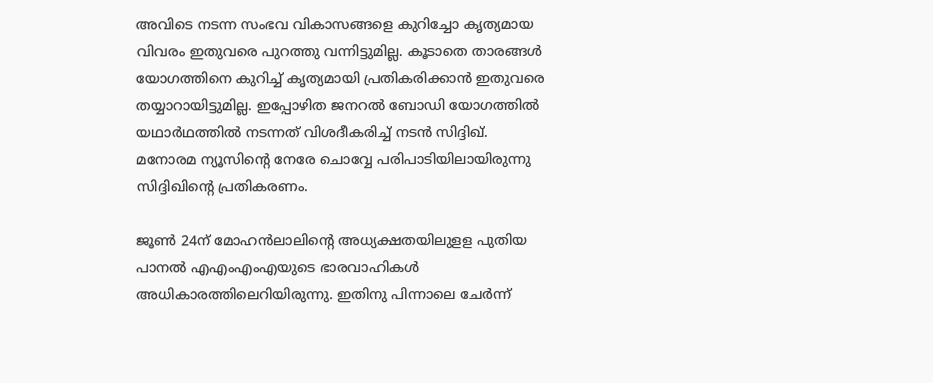അവിടെ നടന്ന സംഭവ വികാസങ്ങളെ കുറിച്ചോ കൃത്യമായ വിവരം ഇതുവരെ പുറത്തു വന്നിട്ടുമില്ല. കൂടാതെ താരങ്ങൾ യോഗത്തിനെ കുറിച്ച് കൃത്യമായി പ്രതികരിക്കാൻ ഇതുവരെ തയ്യാറായിട്ടുമില്ല. ഇപ്പോഴിത ജനറൽ ബോഡി യോഗത്തിൽ യഥാർഥത്തിൽ നടന്നത് വിശദീകരിച്ച് നടൻ സിദ്ദിഖ്. മനോരമ ന്യൂസിന്റെ നേരേ ചൊവ്വേ പരിപാടിയിലായിരുന്നു സിദ്ദിഖിന്റെ പ്രതികരണം.

ജൂൺ 24ന് മോഹൻലാലിന്റെ അധ്യക്ഷതയിലുളള പുതിയ പാനൽ എഎംഎംഎയുടെ ഭാരവാഹികൾ അധികാരത്തിലെറിയിരുന്നു. ഇതിനു പിന്നാലെ ചേർന്ന്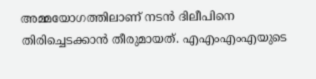അമ്മയോഗത്തിലാണ് നടൻ ദിലീപിനെ തിരിച്ചെടക്കാൻ തീരുമായത്. എഎംഎംഎയുടെ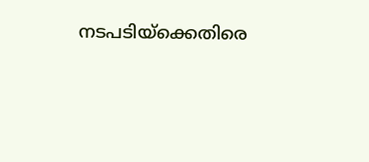നടപടിയ്ക്കെതിരെ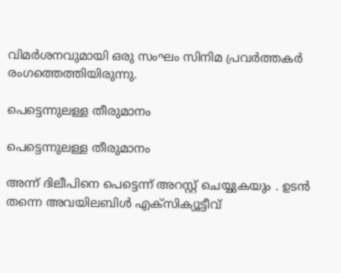വിമർശനവുമായി ഒരു സംഘം സിനിമ പ്രവർത്തകർ രംഗത്തെത്തിയിരുന്നു.

പെട്ടെന്നുലള്ള തീരുമാനം

പെട്ടെന്നുലള്ള തീരുമാനം

അന്ന് ദിലീപിനെ പെട്ടെന്ന് അറസ്റ്റ് ചെയ്യുകയും . ഉടൻ തന്നെ അവയിലബിൾ എക്സിക്യൂട്ടീവ്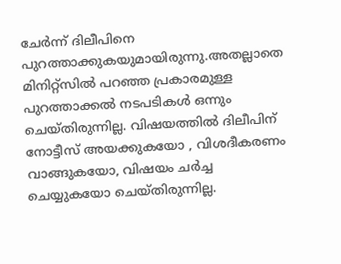ചേർന്ന് ദിലീപിനെ പുറത്താക്കുകയുമായിരുന്നു.അതല്ലാതെ മിനിറ്റ്സിൽ പറഞ്ഞ പ്രകാരമുള്ള പുറത്താക്കൽ നടപടികൾ ഒന്നും ചെയ്തിരുന്നില്ല. വിഷയത്തിൽ ദിലീപിന് നോട്ടീസ് അയക്കുകയോ , വിശദീകരണം വാങ്ങുകയോ, വിഷയം ചർച്ച ചെയ്യുകയോ ചെയ്തിരുന്നില്ല.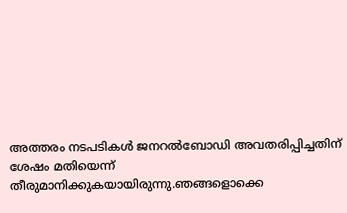അത്തരം നടപടികൾ ജനറൽബോഡി അവതരിപ്പിച്ചതിന് ശേഷം മതിയെന്ന് തീരുമാനിക്കുകയായിരുന്നു.ഞങ്ങളൊക്കെ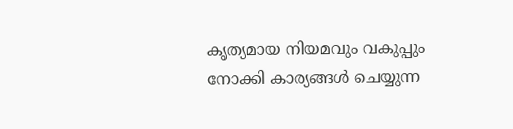കൃത്യമായ നിയമവും വകുപ്പും നോക്കി കാര്യങ്ങൾ ചെയ്യുന്ന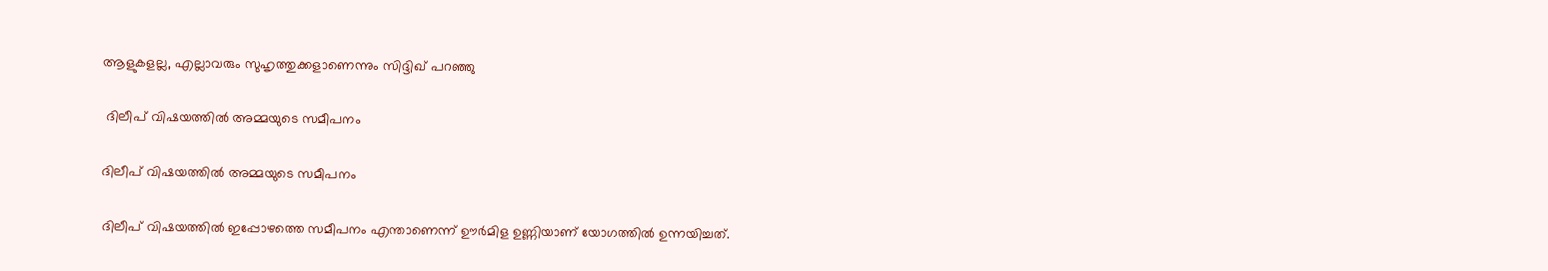ആളുകളല്ല, എല്ലാവരും സുഹൃത്തുക്കളാണെന്നും സിദ്ദിഖ് പറ‍ഞ്ഞു

 ദിലീപ് വിഷയത്തിൽ അമ്മയുടെ സമീപനം

ദിലീപ് വിഷയത്തിൽ അമ്മയുടെ സമീപനം

ദിലീപ് വിഷയത്തിൽ ഇപ്പോഴത്തെ സമീപനം എന്താണെന്ന് ഊർമിള ഉണ്ണിയാണ് യോഗത്തിൽ ഉന്നയിച്ചത്.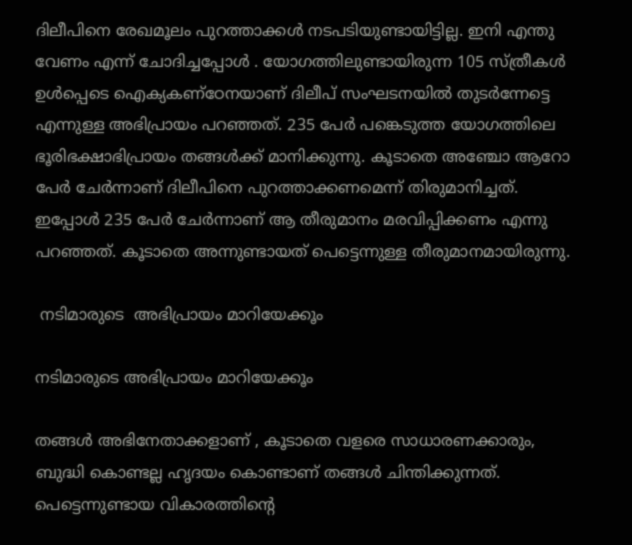ദിലീപിനെ രേഖമൂലം പുറത്താക്കൾ നടപടിയുണ്ടായിട്ടില്ല. ഇനി എന്തു വേണം എന്ന് ചോദിച്ചപ്പോൾ . യോഗത്തിലുണ്ടായിരുന്ന 105 സ്ത്രീകൾ ഉൾപ്പെടെ ഐക്യകണ്ഠേനയാണ് ദിലീപ് സംഘടനയിൽ തുടർന്നേട്ടെ എന്നുള്ള അഭിപ്രായം പറഞ്ഞത്. 235 പേർ പങ്കെടുത്ത യോഗത്തിലെ ഭൂരിഭക്ഷാഭിപ്രായം തങ്ങൾക്ക് മാനിക്കുന്നു. കൂടാതെ അഞ്ചോ ആറോ പേർ ചേർന്നാണ് ദിലീപിനെ പുറത്താക്കണമെന്ന് തിരുമാനിച്ചത്. ഇപ്പോൾ 235 പേർ ചേർന്നാണ് ആ തീരുമാനം മരവിപ്പിക്കണം എന്നു പറഞ്ഞത്. കൂടാതെ അന്നുണ്ടായത് പെട്ടെന്നുള്ള തീരുമാനമായിരുന്നു.

 നടിമാരുടെ  അഭിപ്രായം മാറിയേക്കൂം

നടിമാരുടെ അഭിപ്രായം മാറിയേക്കൂം

തങ്ങൾ അഭിനേതാക്കളാണ് , കൂടാതെ വളരെ സാധാരണക്കാരും, ബുദ്ധി കൊണ്ടല്ല ഹൃദയം കൊണ്ടാണ് തങ്ങൾ ചിന്തിക്കുന്നത്. പെട്ടെന്നുണ്ടായ വികാരത്തിന്റെ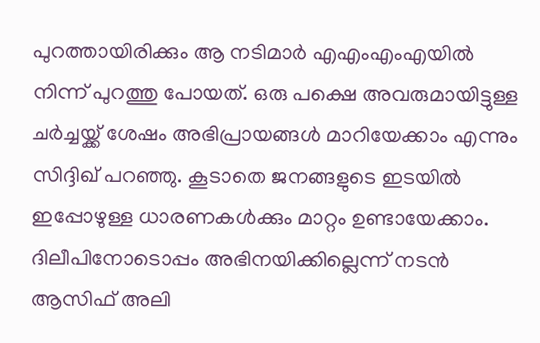പുറത്തായിരിക്കും ആ നടിമാർ എഎംഎംഎയിൽ നിന്ന് പുറത്തു പോയത്. ഒരു പക്ഷെ അവരുമായിട്ടുള്ള ചർച്ചയ്ക്ക് ശേഷം അഭിപ്രായങ്ങൾ മാറിയേക്കാം എന്നും സിദ്ദിഖ് പറഞ്ഞു. കൂടാതെ ജനങ്ങളുടെ ഇടയിൽ ഇപ്പോഴുള്ള ധാരണകൾക്കും മാറ്റം ഉണ്ടായേക്കാം. ദിലീപിനോടൊപ്പം അഭിനയിക്കില്ലെന്ന് നടൻ ആസിഫ് അലി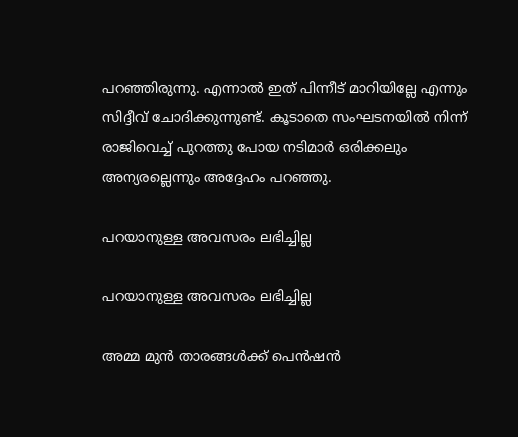പറ‍ഞ്ഞിരുന്നു. എന്നാൽ ഇത് പിന്നീട് മാറിയില്ലേ എന്നും സിദ്ദീവ് ചോദിക്കുന്നുണ്ട്. കൂടാതെ സംഘടനയിൽ നിന്ന് രാജിവെച്ച് പുറത്തു പോയ നടിമാർ ഒരിക്കലും അന്യരല്ലെന്നും അദ്ദേഹം പറഞ്ഞു.

പറയാനുള്ള അവസരം ലഭിച്ചില്ല

പറയാനുള്ള അവസരം ലഭിച്ചില്ല

അമ്മ മുൻ താരങ്ങൾക്ക് പെൻഷൻ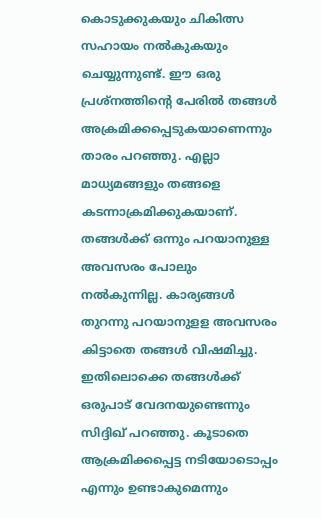കൊടുക്കുകയും ചികിത്സ സഹായം നൽകുകയും ചെയ്യുന്നുണ്ട്. ഈ ഒരു പ്രശ്നത്തിന്റെ പേരിൽ തങ്ങൾ അക്രമിക്കപ്പെടുകയാണെന്നും താരം പറഞ്ഞു. എല്ലാ മാധ്യമങ്ങളും തങ്ങളെ കടന്നാക്രമിക്കുകയാണ്. തങ്ങൾക്ക് ഒന്നും പറയാനുള്ള അവസരം പോലും നൽകുന്നില്ല. കാര്യങ്ങൾ തുറന്നു പറയാനുളള അവസരം കിട്ടാതെ തങ്ങൾ വിഷമിച്ചു. ഇതിലൊക്കെ തങ്ങൾക്ക് ഒരുപാട് വേദനയുണ്ടെന്നും സിദ്ദിഖ് പറഞ്ഞു. കൂടാതെ ആക്രമിക്കപ്പെട്ട നടിയോടൊപ്പം എന്നും ഉണ്ടാകുമെന്നും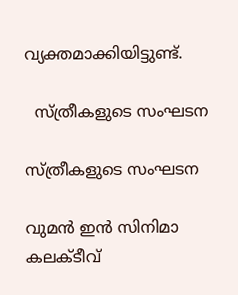വ്യക്തമാക്കിയിട്ടുണ്ട്.

  സ്ത്രീകളുടെ സംഘടന

സ്ത്രീകളുടെ സംഘടന

വുമൻ ഇന്‍ സിനിമാ കലക്ടീവ്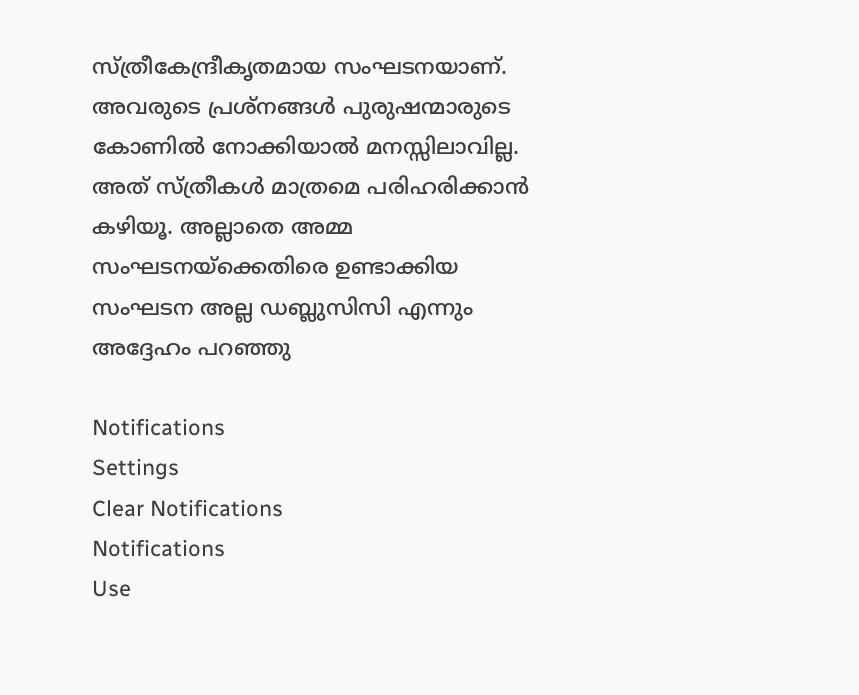സ്ത്രീകേന്ദ്രീകൃതമായ സംഘടനയാണ്. അവരുടെ പ്രശ്നങ്ങൾ പുരുഷന്മാരുടെ കോണിൽ നോക്കിയാല്‍ മനസ്സിലാവില്ല. അത് സ്ത്രീകൾ മാത്രമെ പരിഹരിക്കാൻ കഴിയൂ. അല്ലാതെ അമ്മ സംഘടനയ്ക്കെതിരെ ഉണ്ടാക്കിയ സംഘടന അല്ല ഡബ്ലുസിസി എന്നും അദ്ദേഹം പറ‍ഞ്ഞു

Notifications
Settings
Clear Notifications
Notifications
Use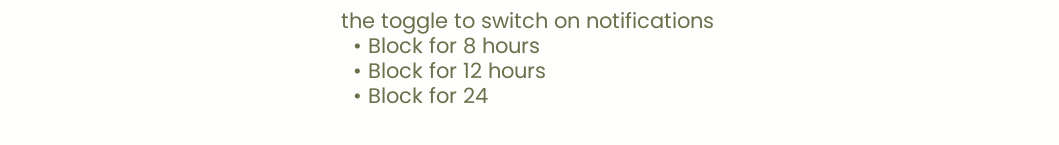the toggle to switch on notifications
  • Block for 8 hours
  • Block for 12 hours
  • Block for 24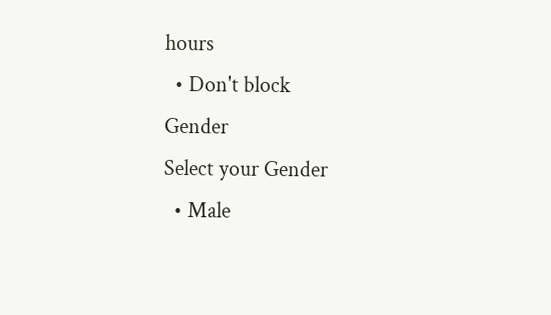hours
  • Don't block
Gender
Select your Gender
  • Male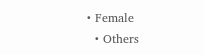• Female
  • Others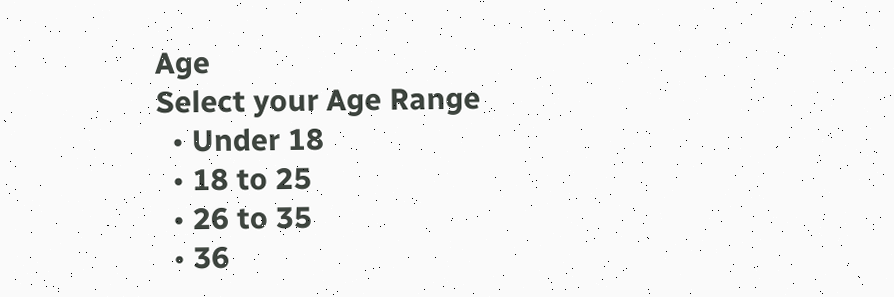Age
Select your Age Range
  • Under 18
  • 18 to 25
  • 26 to 35
  • 36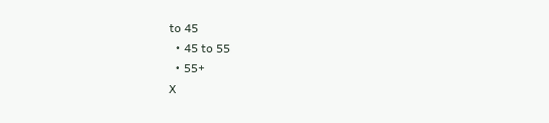to 45
  • 45 to 55
  • 55+
X